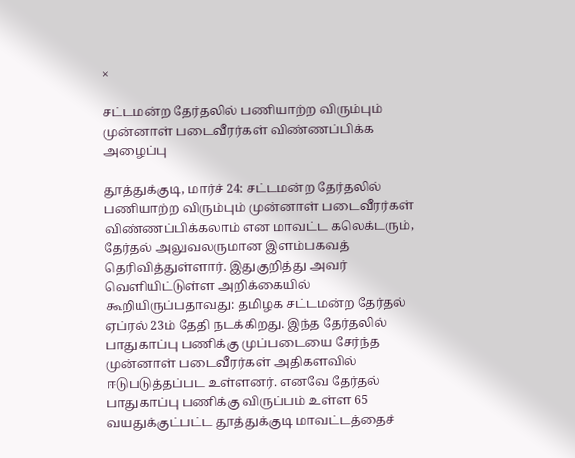×

சட்டமன்ற தேர்தலில் பணியாற்ற விரும்பும் முன்னாள் படைவீரர்கள் விண்ணப்பிக்க அழைப்பு

தூத்துக்குடி, மார்ச் 24: சட்டமன்ற தேர்தலில் பணியாற்ற விரும்பும் முன்னாள் படைவீரர்கள் விண்ணப்பிக்கலாம் என மாவட்ட கலெக்டரும், தேர்தல் அலுவலருமான இளம்பகவத் தெரிவித்துள்ளார். இதுகுறித்து அவர் வெளியிட்டுள்ள அறிக்கையில் கூறியிருப்பதாவது: தமிழக சட்டமன்ற தேர்தல் ஏப்ரல் 23ம் தேதி நடக்கிறது. இந்த தேர்தலில் பாதுகாப்பு பணிக்கு முப்படையை சேர்ந்த முன்னாள் படைவீரர்கள் அதிகளவில் ஈடுபடுத்தப்பட உள்ளனர். எனவே தேர்தல் பாதுகாப்பு பணிக்கு விருப்பம் உள்ள 65 வயதுக்குட்பட்ட தூத்துக்குடி மாவட்டத்தைச்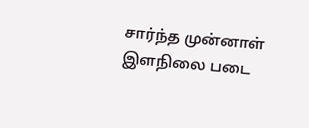சார்ந்த முன்னாள் இளநிலை படை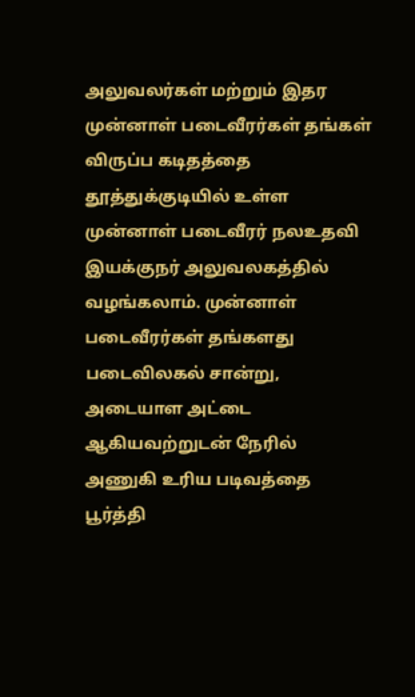அலுவலர்கள் மற்றும் இதர முன்னாள் படைவீரர்கள் தங்கள் விருப்ப கடிதத்தை தூத்துக்குடியில் உள்ள முன்னாள் படைவீரர் நலஉதவி இயக்குநர் அலுவலகத்தில் வழங்கலாம். முன்னாள் படைவீரர்கள் தங்களது படைவிலகல் சான்று, அடையாள அட்டை ஆகியவற்றுடன் நேரில் அணுகி உரிய படிவத்தை பூர்த்தி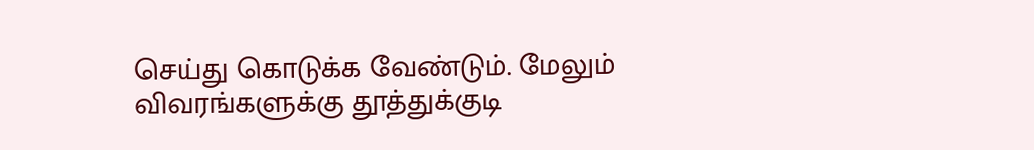செய்து கொடுக்க வேண்டும். மேலும் விவரங்களுக்கு தூத்துக்குடி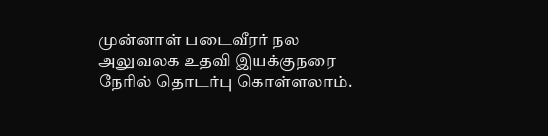முன்னாள் படைவீரர் நல அலுவலக உதவி இயக்குநரை நேரில் தொடர்பு கொள்ளலாம்.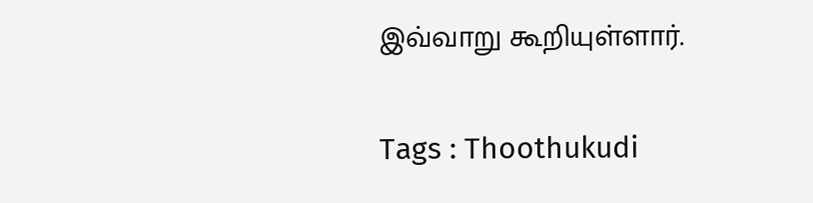இவ்வாறு கூறியுள்ளார்.

Tags : Thoothukudi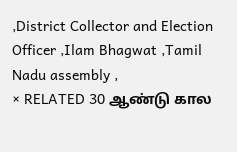,District Collector and Election Officer ,Ilam Bhagwat ,Tamil Nadu assembly ,
× RELATED 30 ஆண்டு கால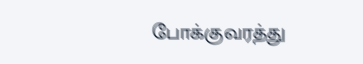போக்குவரத்து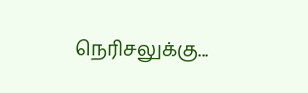நெரிசலுக்கு...